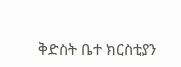ቅድስት ቤተ ክርስቲያን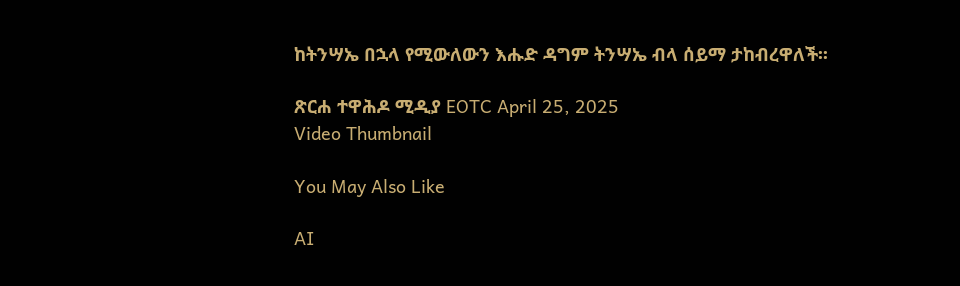ከትንሣኤ በኋላ የሚውለውን እሑድ ዳግም ትንሣኤ ብላ ሰይማ ታከብረዋለች፡፡

ጽርሐ ተዋሕዶ ሚዲያ EOTC April 25, 2025
Video Thumbnail

You May Also Like

AI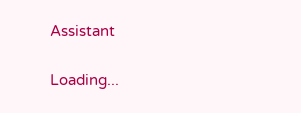Assistant

Loading...